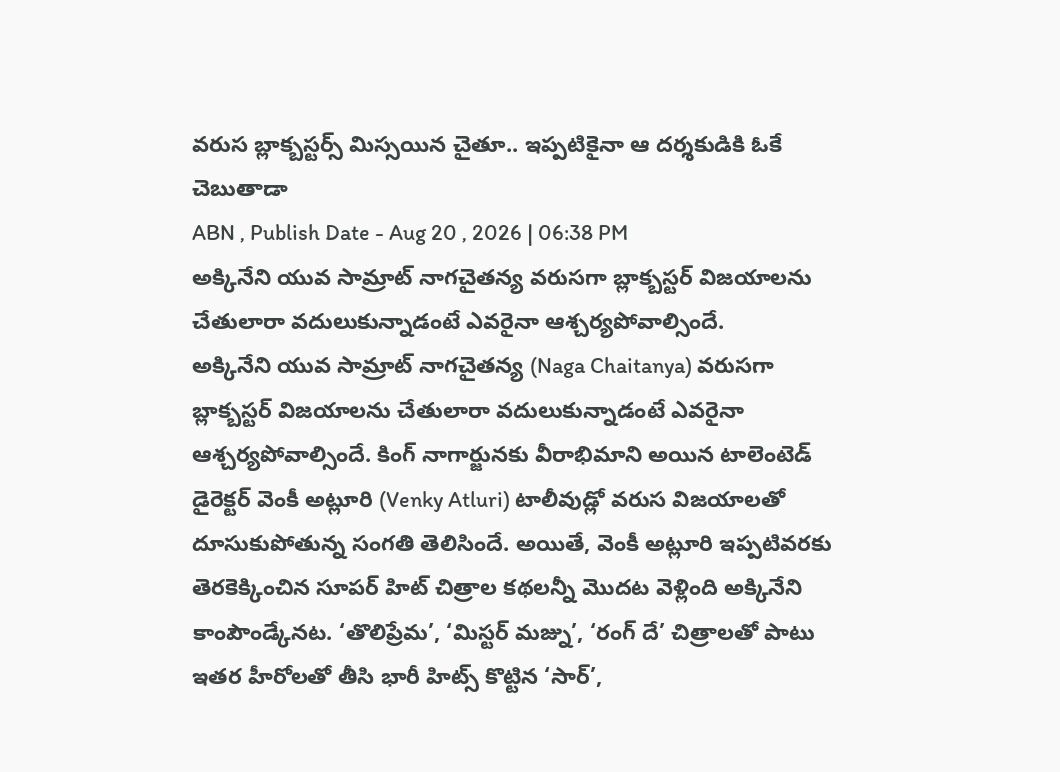వరుస బ్లాక్బస్టర్స్ మిస్సయిన చైతూ.. ఇప్పటికైనా ఆ దర్శకుడికి ఓకే చెబుతాడా
ABN , Publish Date - Aug 20 , 2026 | 06:38 PM
అక్కినేని యువ సామ్రాట్ నాగచైతన్య వరుసగా బ్లాక్బస్టర్ విజయాలను చేతులారా వదులుకున్నాడంటే ఎవరైనా ఆశ్చర్యపోవాల్సిందే.
అక్కినేని యువ సామ్రాట్ నాగచైతన్య (Naga Chaitanya) వరుసగా బ్లాక్బస్టర్ విజయాలను చేతులారా వదులుకున్నాడంటే ఎవరైనా ఆశ్చర్యపోవాల్సిందే. కింగ్ నాగార్జునకు వీరాభిమాని అయిన టాలెంటెడ్ డైరెక్టర్ వెంకీ అట్లూరి (Venky Atluri) టాలీవుడ్లో వరుస విజయాలతో దూసుకుపోతున్న సంగతి తెలిసిందే. అయితే, వెంకీ అట్లూరి ఇప్పటివరకు తెరకెక్కించిన సూపర్ హిట్ చిత్రాల కథలన్నీ మొదట వెళ్లింది అక్కినేని కాంపౌండ్కేనట. ‘తొలిప్రేమ’, ‘మిస్టర్ మజ్ను’, ‘రంగ్ దే’ చిత్రాలతో పాటు ఇతర హీరోలతో తీసి భారీ హిట్స్ కొట్టిన ‘సార్’,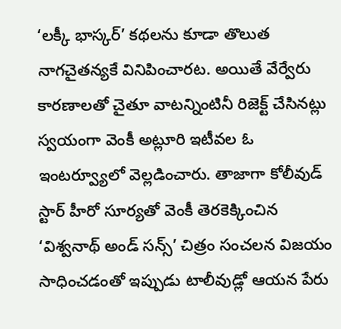‘లక్కీ భాస్కర్’ కథలను కూడా తొలుత నాగచైతన్యకే వినిపించారట. అయితే వేర్వేరు కారణాలతో చైతూ వాటన్నింటినీ రిజెక్ట్ చేసినట్లు స్వయంగా వెంకీ అట్లూరి ఇటీవల ఓ ఇంటర్వ్యూలో వెల్లడించారు. తాజాగా కోలీవుడ్ స్టార్ హీరో సూర్యతో వెంకీ తెరకెక్కించిన ‘విశ్వనాథ్ అండ్ సన్స్’ చిత్రం సంచలన విజయం సాధించడంతో ఇప్పుడు టాలీవుడ్లో ఆయన పేరు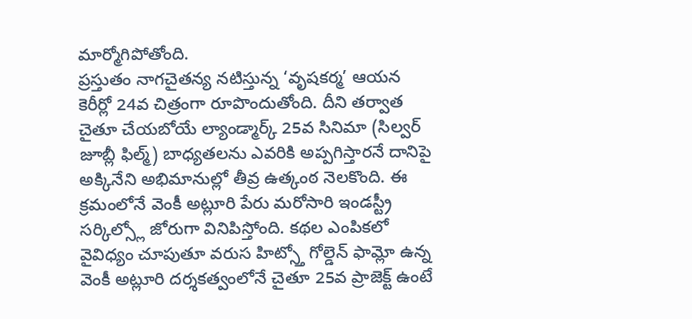మార్మోగిపోతోంది.
ప్రస్తుతం నాగచైతన్య నటిస్తున్న ‘వృషకర్మ’ ఆయన కెరీర్లో 24వ చిత్రంగా రూపొందుతోంది. దీని తర్వాత చైతూ చేయబోయే ల్యాండ్మార్క్ 25వ సినిమా (సిల్వర్ జూబ్లీ ఫిల్మ్) బాధ్యతలను ఎవరికి అప్పగిస్తారనే దానిపై అక్కినేని అభిమానుల్లో తీవ్ర ఉత్కంఠ నెలకొంది. ఈ క్రమంలోనే వెంకీ అట్లూరి పేరు మరోసారి ఇండస్ట్రీ సర్కిల్స్లో జోరుగా వినిపిస్తోంది. కథల ఎంపికలో వైవిధ్యం చూపుతూ వరుస హిట్స్తో గోల్డెన్ ఫామ్లో ఉన్న వెంకీ అట్లూరి దర్శకత్వంలోనే చైతూ 25వ ప్రాజెక్ట్ ఉంటే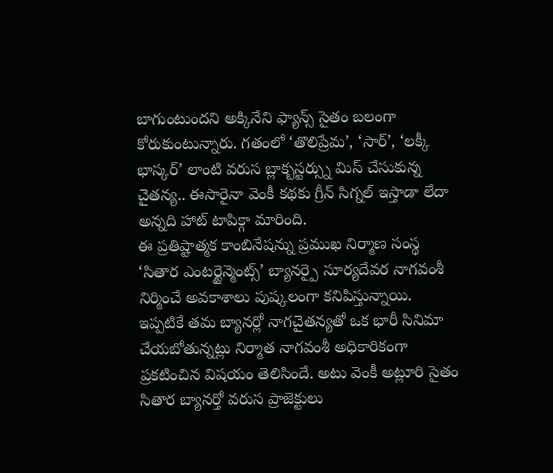బాగుంటుందని అక్కినేని ఫ్యాన్స్ సైతం బలంగా కోరుకుంటున్నారు. గతంలో ‘తొలిప్రేమ’, ‘సార్’, ‘లక్కీ భాస్కర్’ లాంటి వరుస బ్లాక్బస్టర్స్ను మిస్ చేసుకున్న చైతన్య.. ఈసారైనా వెంకీ కథకు గ్రీన్ సిగ్నల్ ఇస్తాడా లేదా అన్నది హాట్ టాపిక్గా మారింది.
ఈ ప్రతిష్టాత్మక కాంబినేషన్ను ప్రముఖ నిర్మాణ సంస్థ ‘సితార ఎంటర్టైన్మెంట్స్’ బ్యానర్పై సూర్యదేవర నాగవంశీ నిర్మించే అవకాశాలు పుష్కలంగా కనిపిస్తున్నాయి. ఇప్పటికే తమ బ్యానర్లో నాగచైతన్యతో ఒక భారీ సినిమా చేయబోతున్నట్లు నిర్మాత నాగవంశీ అధికారికంగా ప్రకటించిన విషయం తెలిసిందే. అటు వెంకీ అట్లూరి సైతం సితార బ్యానర్తో వరుస ప్రాజెక్టులు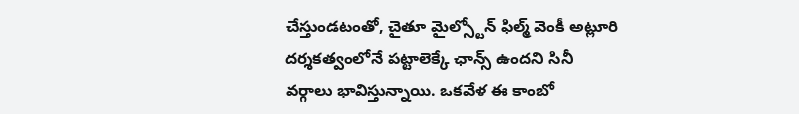చేస్తుండటంతో, చైతూ మైల్స్టోన్ ఫిల్మ్ వెంకీ అట్లూరి దర్శకత్వంలోనే పట్టాలెక్కే ఛాన్స్ ఉందని సినీ వర్గాలు భావిస్తున్నాయి. ఒకవేళ ఈ కాంబో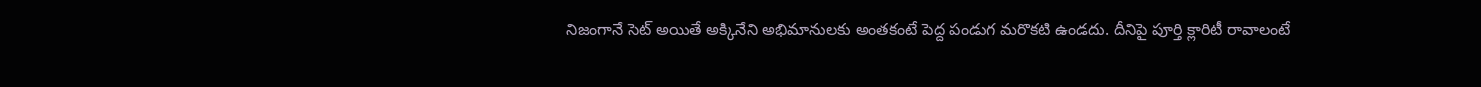నిజంగానే సెట్ అయితే అక్కినేని అభిమానులకు అంతకంటే పెద్ద పండుగ మరొకటి ఉండదు. దీనిపై పూర్తి క్లారిటీ రావాలంటే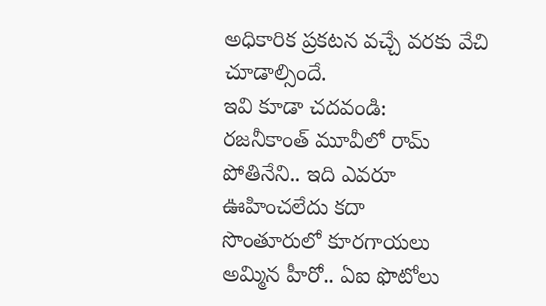అధికారిక ప్రకటన వచ్చే వరకు వేచి చూడాల్సిందే.
ఇవి కూడా చదవండి:
రజనీకాంత్ మూవీలో రామ్ పోతినేని.. ఇది ఎవరూ ఊహించలేదు కదా
సొంతూరులో కూరగాయలు అమ్మిన హీరో.. ఏఐ ఫొటోలు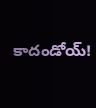కాదండోయ్!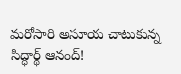మరోసారి అసూయ చాటుకున్న సిద్ధార్థ్ ఆనంద్!